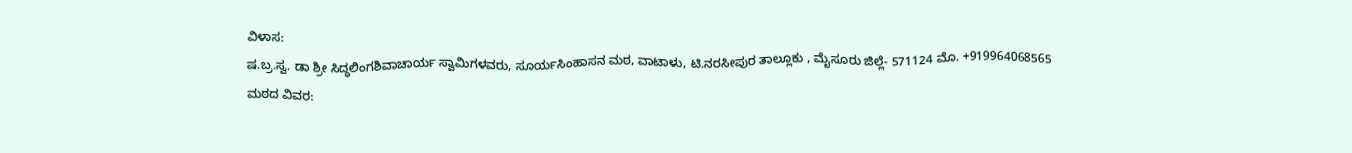ವಿಳಾಸ:
ಷ.ಬ್ರ.ಸ್ವ. ಡಾ ಶ್ರೀ ಸಿದ್ಧಲಿಂಗಶಿವಾಚಾರ್ಯ ಸ್ವಾಮಿಗಳವರು, ಸೂರ್ಯಸಿಂಹಾಸನ ಮಠ, ವಾಟಾಳು, ಟಿ.ನರಸೀಪುರ ತಾಲ್ಲೂಕು , ಮೈಸೂರು ಜಿಲ್ಲೆ- 571124 ಮೊ. +919964068565
ಮಠದ ವಿವರ: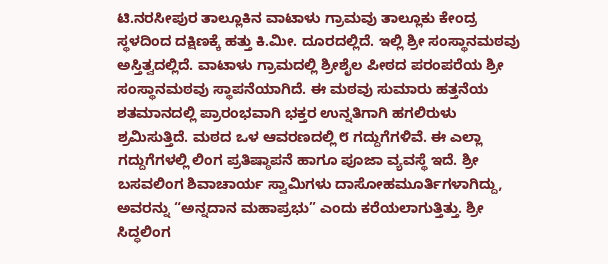ಟಿ.ನರಸೀಪುರ ತಾಲ್ಲೂಕಿನ ವಾಟಾಳು ಗ್ರಾಮವು ತಾಲ್ಲೂಕು ಕೇಂದ್ರ ಸ್ಥಳದಿಂದ ದಕ್ಷಿಣಕ್ಕೆ ಹತ್ತು ಕಿ.ಮೀ. ದೂರದಲ್ಲಿದೆ. ಇಲ್ಲಿ ಶ್ರೀ ಸಂಸ್ಥಾನಮಠವು ಅಸ್ತಿತ್ವದಲ್ಲಿದೆ. ವಾಟಾಳು ಗ್ರಾಮದಲ್ಲಿ ಶ್ರೀಶೈಲ ಪೀಠದ ಪರಂಪರೆಯ ಶ್ರೀ ಸಂಸ್ಥಾನಮಠವು ಸ್ಥಾಪನೆಯಾಗಿದೆ. ಈ ಮಠವು ಸುಮಾರು ಹತ್ತನೆಯ ಶತಮಾನದಲ್ಲಿ ಪ್ರಾರಂಭವಾಗಿ ಭಕ್ತರ ಉನ್ನತಿಗಾಗಿ ಹಗಲಿರುಳು ಶ್ರಮಿಸುತ್ತಿದೆ. ಮಠದ ಒಳ ಆವರಣದಲ್ಲಿ ೮ ಗದ್ದುಗೆಗಳಿವೆ. ಈ ಎಲ್ಲಾ ಗದ್ದುಗೆಗಳಲ್ಲಿ ಲಿಂಗ ಪ್ರತಿಷ್ಠಾಪನೆ ಹಾಗೂ ಪೂಜಾ ವ್ಯವಸ್ಥೆ ಇದೆ. ಶ್ರೀ ಬಸವಲಿಂಗ ಶಿವಾಚಾರ್ಯ ಸ್ವಾಮಿಗಳು ದಾಸೋಹಮೂರ್ತಿಗಳಾಗಿದ್ದು, ಅವರನ್ನು “ಅನ್ನದಾನ ಮಹಾಪ್ರಭು” ಎಂದು ಕರೆಯಲಾಗುತ್ತಿತ್ತು. ಶ್ರೀ ಸಿದ್ಧಲಿಂಗ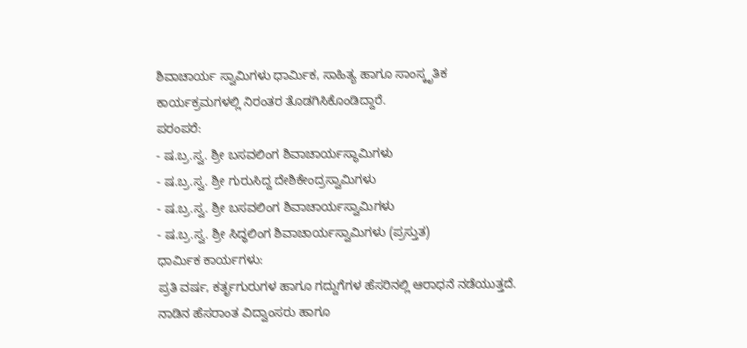ಶಿವಾಚಾರ್ಯ ಸ್ವಾಮಿಗಳು ಧಾರ್ಮಿಕ, ಸಾಹಿತ್ಯ ಹಾಗೂ ಸಾಂಸ್ಕೃತಿಕ ಕಾರ್ಯಕ್ರಮಗಳಲ್ಲಿ ನಿರಂತರ ತೊಡಗಿಸಿಕೊಂಡಿದ್ದಾರೆ.
ಪರಂಪರೆ:
- ಷ.ಬ್ರ.ಸ್ವ. ಶ್ರೀ ಬಸವಲಿಂಗ ಶಿವಾಚಾರ್ಯಸ್ಥಾಮಿಗಳು
- ಷ.ಬ್ರ.ಸ್ವ. ಶ್ರೀ ಗುರುಸಿದ್ದ ದೇಶಿಕೇಂದ್ರಸ್ವಾಮಿಗಳು
- ಷ.ಬ್ರ.ಸ್ವ. ಶ್ರೀ ಬಸವಲಿಂಗ ಶಿವಾಚಾರ್ಯಸ್ವಾಮಿಗಳು
- ಷ.ಬ್ರ.ಸ್ವ. ಶ್ರೀ ಸಿದ್ಧಲಿಂಗ ಶಿವಾಚಾರ್ಯಸ್ವಾಮಿಗಳು (ಪ್ರಸ್ತುತ)
ಧಾರ್ಮಿಕ ಕಾರ್ಯಗಳು:
ಪ್ರತಿ ವರ್ಷ, ಕರ್ತೃಗುರುಗಳ ಹಾಗೂ ಗದ್ದುಗೆಗಳ ಹೆಸರಿನಲ್ಲಿ ಆರಾಧನೆ ನಡೆಯುತ್ತದೆ. ನಾಡಿನ ಹೆಸರಾಂತ ವಿದ್ವಾಂಸರು ಹಾಗೂ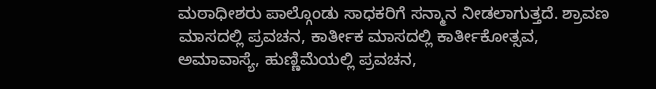ಮಠಾಧೀಶರು ಪಾಲ್ಗೊಂಡು ಸಾಧಕರಿಗೆ ಸನ್ಮಾನ ನೀಡಲಾಗುತ್ತದೆ. ಶ್ರಾವಣ ಮಾಸದಲ್ಲಿ ಪ್ರವಚನ, ಕಾರ್ತೀಕ ಮಾಸದಲ್ಲಿ ಕಾರ್ತೀಕೋತ್ಸವ, ಅಮಾವಾಸ್ಯೆ, ಹುಣ್ಣಿಮೆಯಲ್ಲಿ ಪ್ರವಚನ,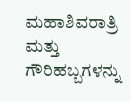ಮಹಾಶಿವರಾತ್ರಿ ಮತ್ತು ಗೌರಿಹಬ್ಬಗಳನ್ನು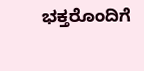ಭಕ್ತರೊಂದಿಗೆ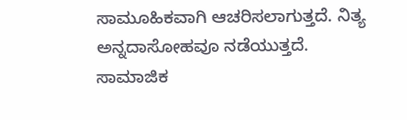ಸಾಮೂಹಿಕವಾಗಿ ಆಚರಿಸಲಾಗುತ್ತದೆ. ನಿತ್ಯ ಅನ್ನದಾಸೋಹವೂ ನಡೆಯುತ್ತದೆ.
ಸಾಮಾಜಿಕ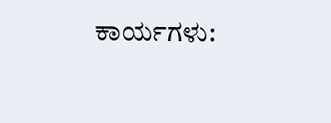ಕಾರ್ಯಗಳು: